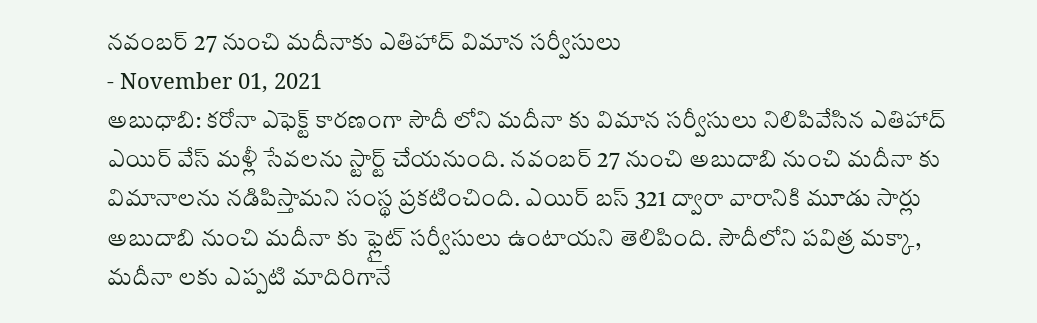నవంబర్ 27 నుంచి మదీనాకు ఎతిహాద్ విమాన సర్వీసులు
- November 01, 2021
అబుధాబి: కరోనా ఎఫెక్ట్ కారణంగా సౌదీ లోని మదీనా కు విమాన సర్వీసులు నిలిపివేసిన ఎతిహాద్ ఎయిర్ వేస్ మళ్లీ సేవలను స్టార్ట్ చేయనుంది. నవంబర్ 27 నుంచి అబుదాబి నుంచి మదీనా కు విమానాలను నడిపిస్తామని సంస్థ ప్రకటించింది. ఎయిర్ బస్ 321 ద్వారా వారానికి మూడు సార్లు అబుదాబి నుంచి మదీనా కు ఫ్లైట్ సర్వీసులు ఉంటాయని తెలిపింది. సౌదీలోని పవిత్ర మక్కా, మదీనా లకు ఎప్పటి మాదిరిగానే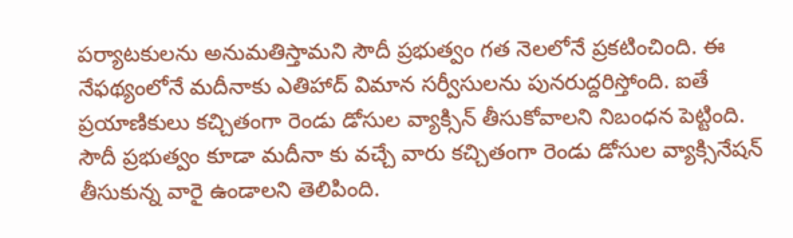పర్యాటకులను అనుమతిస్తామని సౌదీ ప్రభుత్వం గత నెలలోనే ప్రకటించింది. ఈ నేఫథ్యంలోనే మదీనాకు ఎతిహాద్ విమాన సర్వీసులను పునరుద్దరిస్తోంది. ఐతే ప్రయాణికులు కచ్చితంగా రెండు డోసుల వ్యాక్సిన్ తీసుకోవాలని నిబంధన పెట్టింది. సౌదీ ప్రభుత్వం కూడా మదీనా కు వచ్చే వారు కచ్చితంగా రెండు డోసుల వ్యాక్సినేషన్ తీసుకున్న వారై ఉండాలని తెలిపింది.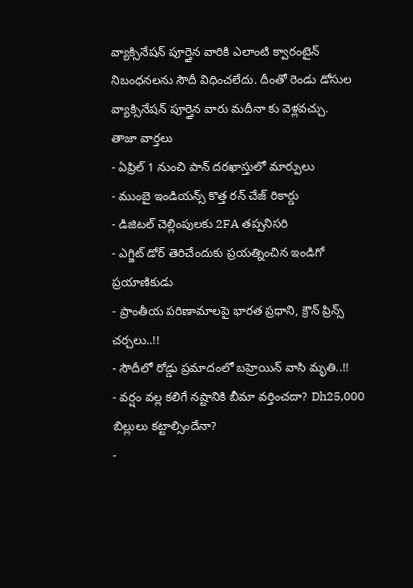వ్యాక్సినేషన్ పూర్తైన వారికి ఎలాంటి క్వారంటైన్ నిబంధనలను సౌదీ విధించలేదు. దీంతో రెండు డోసుల వ్యాక్సినేషన్ పూర్తైన వారు మదీనా కు వెళ్లవచ్చు.
తాజా వార్తలు
- ఏప్రిల్ 1 నుంచి పాన్ దరఖాస్తులో మార్పులు
- ముంబై ఇండియన్స్ కొత్త రన్ చేజ్ రికార్డు
- డిజిటల్ చెల్లింపులకు 2FA తప్పనిసరి
- ఎగ్జిట్ డోర్ తెరిచేందుకు ప్రయత్నించిన ఇండిగో ప్రయాణికుడు
- ప్రాంతీయ పరిణామాలపై భారత ప్రధాని, క్రౌన్ ప్రిన్స్ చర్చలు..!!
- సౌదీలో రోడ్డు ప్రమాదంలో బహ్రెయిన్ వాసి మృతి..!!
- వర్షం వల్ల కలిగే నష్టానికి బీమా వర్తించదా? Dh25,000 బిల్లులు కట్టాల్సిందేనా?
-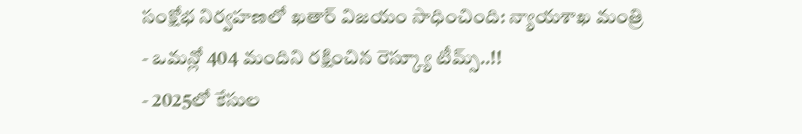సంక్షోభ నిర్వహణలో ఖతార్ విజయం సాధించింది: న్యాయశాఖ మంత్రి
- ఒమన్లో 404 మందిని రక్షించిన రెస్క్యూ టీమ్స్..!!
- 2025లో కేసుల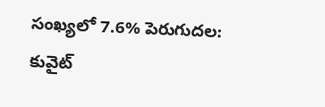సంఖ్యలో 7.6% పెరుగుదల: కువైట్